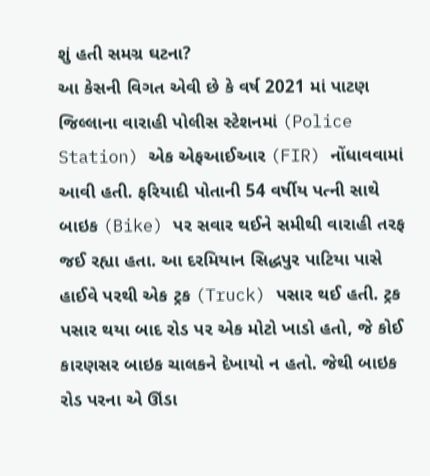શું હતી સમગ્ર ઘટના?
આ કેસની વિગત એવી છે કે વર્ષ 2021 માં પાટણ જિલ્લાના વારાહી પોલીસ સ્ટેશનમાં (Police Station) એક એફઆઈઆર (FIR) નોંધાવવામાં આવી હતી. ફરિયાદી પોતાની 54 વર્ષીય પત્ની સાથે બાઇક (Bike) પર સવાર થઈને સમીથી વારાહી તરફ જઈ રહ્યા હતા. આ દરમિયાન સિદ્ધપુર પાટિયા પાસે હાઈવે પરથી એક ટ્રક (Truck) પસાર થઈ હતી. ટ્રક પસાર થયા બાદ રોડ પર એક મોટો ખાડો હતો, જે કોઈ કારણસર બાઇક ચાલકને દેખાયો ન હતો. જેથી બાઇક રોડ પરના એ ઊંડા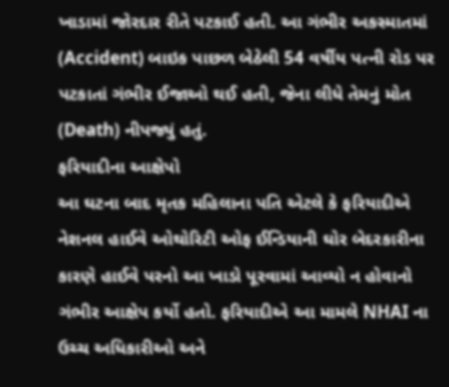ખાડામાં જોરદાર રીતે પટકાઈ હતી. આ ગંભીર અકસ્માતમાં (Accident) બાઇક પાછળ બેઠેલી 54 વર્ષીય પત્ની રોડ પર પટકાતાં ગંભીર ઈજાઓ થઈ હતી, જેના લીધે તેમનું મોત (Death) નીપજ્યું હતું.
ફરિયાદીના આક્ષેપો
આ ઘટના બાદ મૃતક મહિલાના પતિ એટલે કે ફરિયાદીએ નેશનલ હાઈવે ઓથોરિટી ઓફ ઈન્ડિયાની ઘોર બેદરકારીના કારણે હાઈવે પરનો આ ખાડો પૂરવામાં આવ્યો ન હોવાનો ગંભીર આક્ષેપ કર્યો હતો. ફરિયાદીએ આ મામલે NHAI ના ઉચ્ચ અધિકારીઓ અને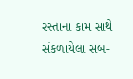રસ્તાના કામ સાથે સંકળાયેલા સબ-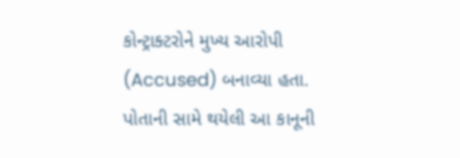કોન્ટ્રાક્ટરોને મુખ્ય આરોપી (Accused) બનાવ્યા હતા. પોતાની સામે થયેલી આ કાનૂની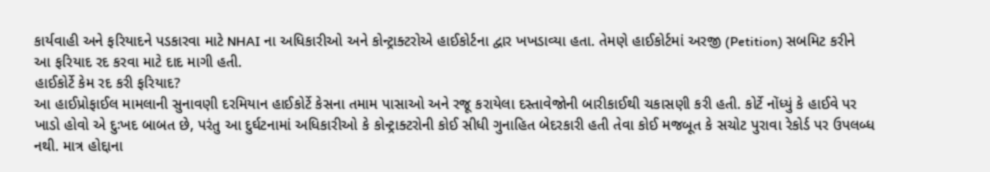કાર્યવાહી અને ફરિયાદને પડકારવા માટે NHAI ના અધિકારીઓ અને કોન્ટ્રાક્ટરોએ હાઈકોર્ટના દ્વાર ખખડાવ્યા હતા. તેમણે હાઈકોર્ટમાં અરજી (Petition) સબમિટ કરીને આ ફરિયાદ રદ કરવા માટે દાદ માગી હતી.
હાઈકોર્ટે કેમ રદ કરી ફરિયાદ?
આ હાઈપ્રોફાઈલ મામલાની સુનાવણી દરમિયાન હાઈકોર્ટે કેસના તમામ પાસાઓ અને રજૂ કરાયેલા દસ્તાવેજોની બારીકાઈથી ચકાસણી કરી હતી. કોર્ટે નોંધ્યું કે હાઈવે પર ખાડો હોવો એ દુઃખદ બાબત છે, પરંતુ આ દુર્ઘટનામાં અધિકારીઓ કે કોન્ટ્રાક્ટરોની કોઈ સીધી ગુનાહિત બેદરકારી હતી તેવા કોઈ મજબૂત કે સચોટ પુરાવા રેકોર્ડ પર ઉપલબ્ધ નથી. માત્ર હોદ્દાના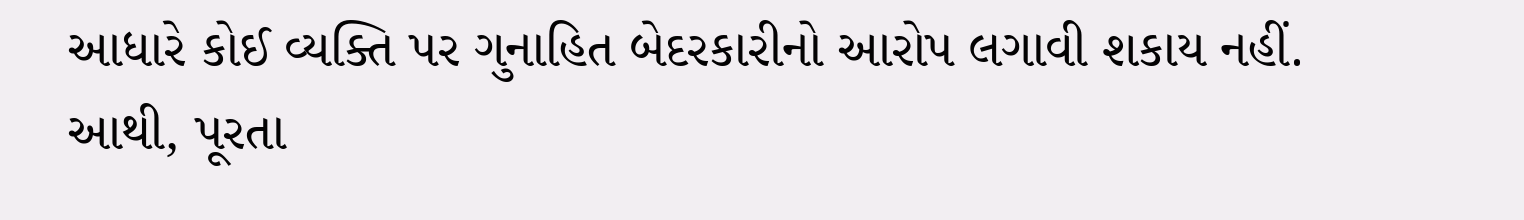આધારે કોઈ વ્યક્તિ પર ગુનાહિત બેદરકારીનો આરોપ લગાવી શકાય નહીં. આથી, પૂરતા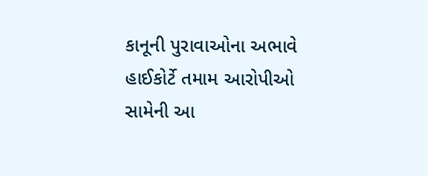કાનૂની પુરાવાઓના અભાવે હાઈકોર્ટે તમામ આરોપીઓ સામેની આ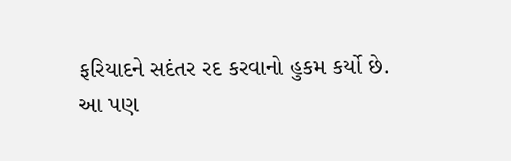ફરિયાદને સદંતર રદ કરવાનો હુકમ કર્યો છે.
આ પણ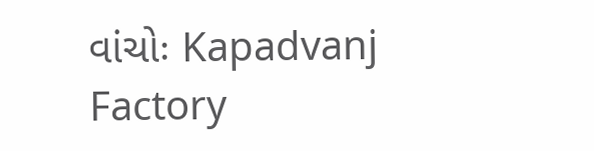વાંચોઃ Kapadvanj Factory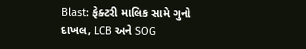Blast: ફેક્ટરી માલિક સામે ગુનો દાખલ, LCB અને SOG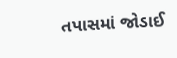તપાસમાં જોડાઈ